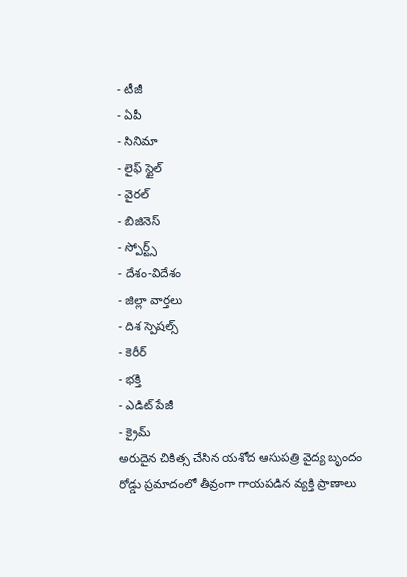- టీజీ
- ఏపీ
- సినిమా
- లైఫ్ స్టైల్
- వైరల్
- బిజినెస్
- స్పోర్ట్స్
- దేశం-విదేశం
- జిల్లా వార్తలు
- దిశ స్పెషల్స్
- కెరీర్
- భక్తి
- ఎడిట్ పేజీ
- క్రైమ్
అరుదైన చికిత్స చేసిన యశోద ఆసుపత్రి వైద్య బృందం
రోడ్డు ప్రమాదంలో తీవ్రంగా గాయపడిన వ్యక్తి ప్రాణాలు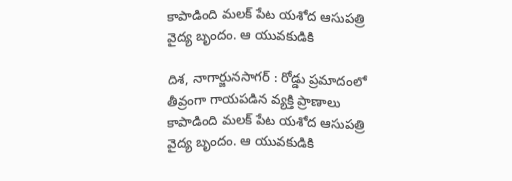కాపాడింది మలక్ పేట యశోద ఆసుపత్రి వైద్య బృందం. ఆ యువకుడికి

దిశ, నాగార్జునసాగర్ : రోడ్డు ప్రమాదంలో తీవ్రంగా గాయపడిన వ్యక్తి ప్రాణాలు కాపాడింది మలక్ పేట యశోద ఆసుపత్రి వైద్య బృందం. ఆ యువకుడికి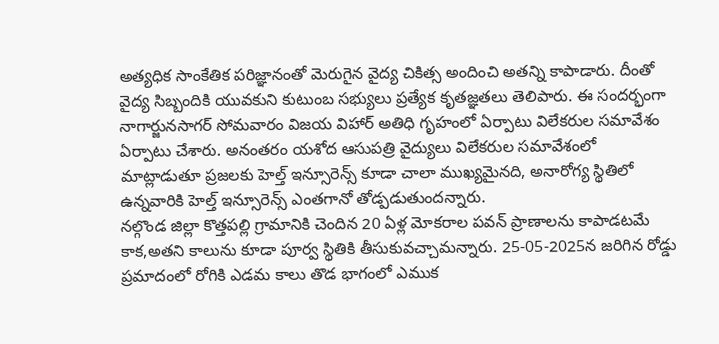అత్యధిక సాంకేతిక పరిజ్ఞానంతో మెరుగైన వైద్య చికిత్స అందించి అతన్ని కాపాడారు. దీంతో వైద్య సిబ్బందికి యువకుని కుటుంబ సభ్యులు ప్రత్యేక కృతజ్ఞతలు తెలిపారు. ఈ సందర్భంగా నాగార్జునసాగర్ సోమవారం విజయ విహార్ అతిధి గృహంలో ఏర్పాటు విలేకరుల సమావేశం ఏర్పాటు చేశారు. అనంతరం యశోద ఆసుపత్రి వైద్యులు విలేకరుల సమావేశంలో మాట్లాడుతూ ప్రజలకు హెల్త్ ఇన్సూరెన్స్ కూడా చాలా ముఖ్యమైనది, అనారోగ్య స్థితిలో ఉన్నవారికి హెల్త్ ఇన్సూరెన్స్ ఎంతగానో తోడ్పడుతుందన్నారు.
నల్గొండ జిల్లా కొత్తపల్లి గ్రామానికి చెందిన 20 ఏళ్ల మోకరాల పవన్ ప్రాణాలను కాపాడటమే కాక,అతని కాలును కూడా పూర్వ స్థితికి తీసుకువచ్చామన్నారు. 25-05-2025న జరిగిన రోడ్డు ప్రమాదంలో రోగికి ఎడమ కాలు తొడ భాగంలో ఎముక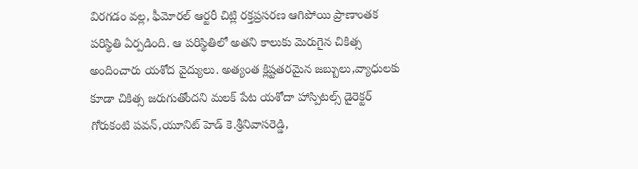విరగడం వల్ల, ఫీమోరల్ ఆర్టరీ చిట్లి రక్తప్రసరణ ఆగిపోయి ప్రాణాంతక పరిస్థితి ఏర్పడింది. ఆ పరిస్థితిలో అతని కాలుకు మెరుగైన చికిత్స అందించారు యశోద వైద్యులు. అత్యంత క్లిష్టతరమైన జబ్బులు,వ్యాధులకు కూడా చికిత్స జరుగుతోందని మలక్ పేట యశోదా హాస్పిటల్స్ డైరెక్టర్ గోరుకంటి పవన్,యూనిట్ హెడ్ కె.శ్రీనివాసరెడ్డి,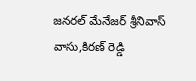జనరల్ మేనేజర్ శ్రీనివాస్ వాసు,కిరణ్ రెడ్డి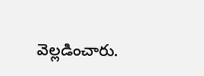వెల్లడించారు.